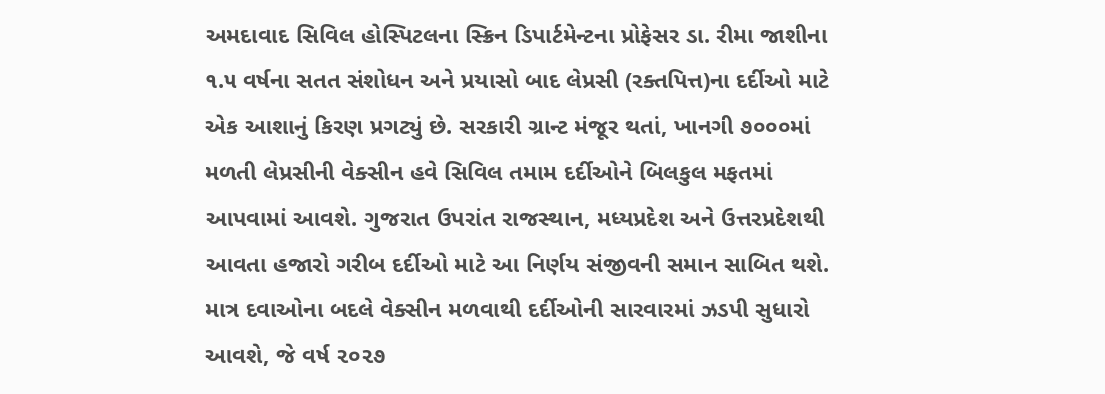અમદાવાદ સિવિલ હોસ્પિટલના સ્ક્રિન ડિપાર્ટમેન્ટના પ્રોફેસર ડા. રીમા જાશીના ૧.૫ વર્ષના સતત સંશોધન અને પ્રયાસો બાદ લેપ્રસી (રક્તપિત્ત)ના દર્દીઓ માટે એક આશાનું કિરણ પ્રગટ્યું છે. સરકારી ગ્રાન્ટ મંજૂર થતાં, ખાનગી ૭૦૦૦માં મળતી લેપ્રસીની વેક્સીન હવે સિવિલ તમામ દર્દીઓને બિલકુલ મફતમાં આપવામાં આવશે. ગુજરાત ઉપરાંત રાજસ્થાન, મધ્યપ્રદેશ અને ઉત્તરપ્રદેશથી આવતા હજારો ગરીબ દર્દીઓ માટે આ નિર્ણય સંજીવની સમાન સાબિત થશે. માત્ર દવાઓના બદલે વેક્સીન મળવાથી દર્દીઓની સારવારમાં ઝડપી સુધારો આવશે, જે વર્ષ ૨૦૨૭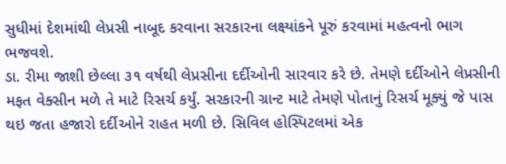સુધીમાં દેશમાંથી લેપ્રસી નાબૂદ કરવાના સરકારના લક્ષ્યાંકને પૂરું કરવામાં મહત્વનો ભાગ ભજવશે.
ડા. રીમા જાશી છેલ્લા ૩૧ વર્ષથી લેપ્રસીના દર્દીઓની સારવાર કરે છે. તેમણે દર્દીઓને લેપ્રસીની મફત વેક્સીન મળે તે માટે રિસર્ચ કર્યું. સરકારની ગ્રાન્ટ માટે તેમણે પોતાનું રિસર્ચ મૂક્યું જે પાસ થઇ જતા હજારો દર્દીઓને રાહત મળી છે. સિવિલ હોસ્પિટલમાં એક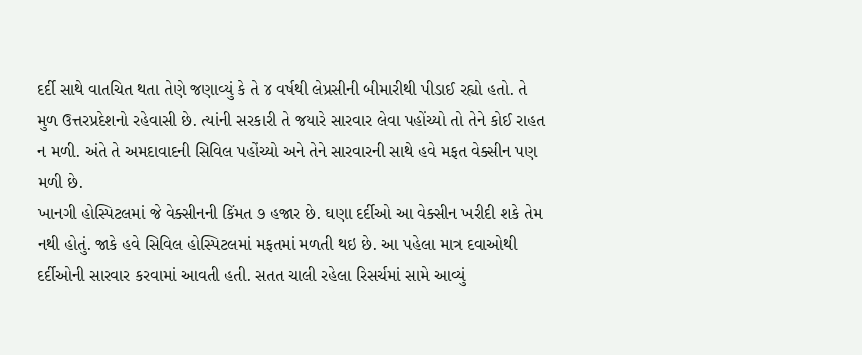દર્દી સાથે વાતચિત થતા તેણે જણાવ્યું કે તે ૪ વર્ષથી લેપ્રસીની બીમારીથી પીડાઈ રહ્યો હતો. તે મુળ ઉત્તરપ્રદેશનો રહેવાસી છે. ત્યાંની સરકારી તે જયારે સારવાર લેવા પહોંચ્યો તો તેને કોઈ રાહત ન મળી. અંતે તે અમદાવાદની સિવિલ પહોંચ્યો અને તેને સારવારની સાથે હવે મફત વેક્સીન પણ મળી છે.
ખાનગી હોસ્પિટલમાં જે વેક્સીનની કિંમત ૭ હજાર છે. ઘણા દર્દીઓ આ વેક્સીન ખરીદી શકે તેમ નથી હોતું. જાકે હવે સિવિલ હોસ્પિટલમાં મફતમાં મળતી થઇ છે. આ પહેલા માત્ર દવાઓથી દર્દીઓની સારવાર કરવામાં આવતી હતી. સતત ચાલી રહેલા રિસર્ચમાં સામે આવ્યું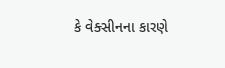કે વેક્સીનના કારણે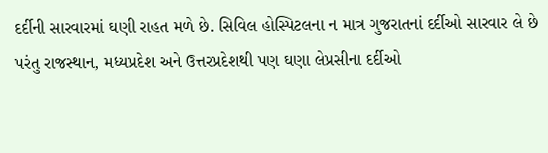દર્દીની સારવારમાં ઘણી રાહત મળે છે. સિવિલ હોસ્પિટલના ન માત્ર ગુજરાતનાં દર્દીઓ સારવાર લે છે પરંતુ રાજસ્થાન, મધ્યપ્રદેશ અને ઉત્તરપ્રદેશથી પણ ઘણા લેપ્રસીના દર્દીઓ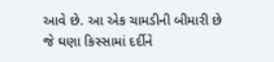આવે છે. આ એક ચામડીની બીમારી છે જે ઘણા કિસ્સામાં દર્દીને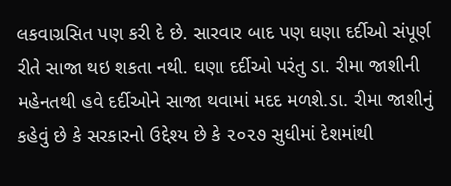લકવાગ્રસિત પણ કરી દે છે. સારવાર બાદ પણ ઘણા દર્દીઓ સંપૂર્ણ રીતે સાજા થઇ શકતા નથી. ઘણા દર્દીઓ પરંતુ ડા. રીમા જાશીની મહેનતથી હવે દર્દીઓને સાજા થવામાં મદદ મળશે.ડા. રીમા જાશીનું કહેવું છે કે સરકારનો ઉદ્દેશ્ય છે કે ૨૦૨૭ સુધીમાં દેશમાંથી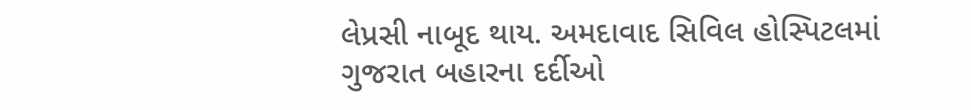લેપ્રસી નાબૂદ થાય. અમદાવાદ સિવિલ હોસ્પિટલમાં ગુજરાત બહારના દર્દીઓ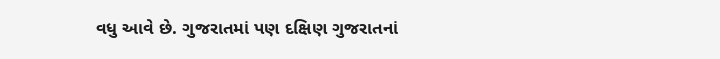વધુ આવે છે. ગુજરાતમાં પણ દક્ષિણ ગુજરાતનાં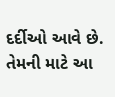દર્દીઓ આવે છે. તેમની માટે આ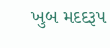ખુબ મદદરૂપ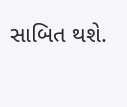સાબિત થશે.